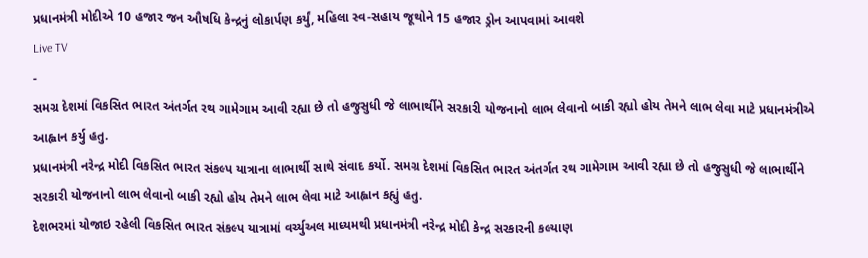પ્રધાનમંત્રી મોદીએ 10 હજાર જન ઔષધિ કેન્દ્રનું લોકાર્પણ કર્યું, મહિલા સ્વ-સહાય જૂથોને 15 હજાર ડ્રોન આપવામાં આવશે
Live TV
-
સમગ્ર દેશમાં વિકસિત ભારત અંતર્ગત રથ ગામેગામ આવી રહ્યા છે તો હજુસુધી જે લાભાર્થીને સરકારી યોજનાનો લાભ લેવાનો બાકી રહ્યો હોય તેમને લાભ લેવા માટે પ્રધાનમંત્રીએ આહ્વાન કર્યુ હતુ.
પ્રધાનમંત્રી નરેન્દ્ર મોદી વિકસિત ભારત સંકલ્પ યાત્રાના લાભાર્થી સાથે સંવાદ કર્યો. સમગ્ર દેશમાં વિકસિત ભારત અંતર્ગત રથ ગામેગામ આવી રહ્યા છે તો હજુસુધી જે લાભાર્થીને સરકારી યોજનાનો લાભ લેવાનો બાકી રહ્યો હોય તેમને લાભ લેવા માટે આહ્વાન કહ્યું હતુ.
દેશભરમાં યોજાઇ રહેલી વિકસિત ભારત સંકલ્પ યાત્રામાં વર્ચ્યુઅલ માધ્યમથી પ્રધાનમંત્રી નરેન્દ્ર મોદી કેન્દ્ર સરકારની કલ્યાણ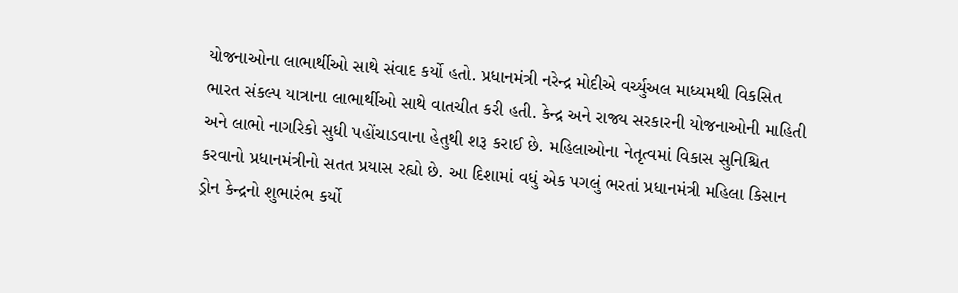યોજનાઓના લાભાર્થીઓ સાથે સંવાદ કર્યો હતો. પ્રધાનમંત્રી નરેન્દ્ર મોદીએ વર્ચ્યુઅલ માધ્યમથી વિકસિત ભારત સંકલ્પ યાત્રાના લાભાર્થીઓ સાથે વાતચીત કરી હતી. કેન્દ્ર અને રાજ્ય સરકારની યોજનાઓની માહિતી અને લાભો નાગરિકો સુધી પહોંચાડવાના હેતુથી શરૂ કરાઈ છે. મહિલાઓના નેતૃત્વમાં વિકાસ સુનિશ્ચિત કરવાનો પ્રધાનમંત્રીનો સતત પ્રયાસ રહ્યો છે. આ દિશામાં વધું એક પગલું ભરતાં પ્રધાનમંત્રી મહિલા કિસાન ડ્રોન કેન્દ્રનો શુભારંભ કર્યો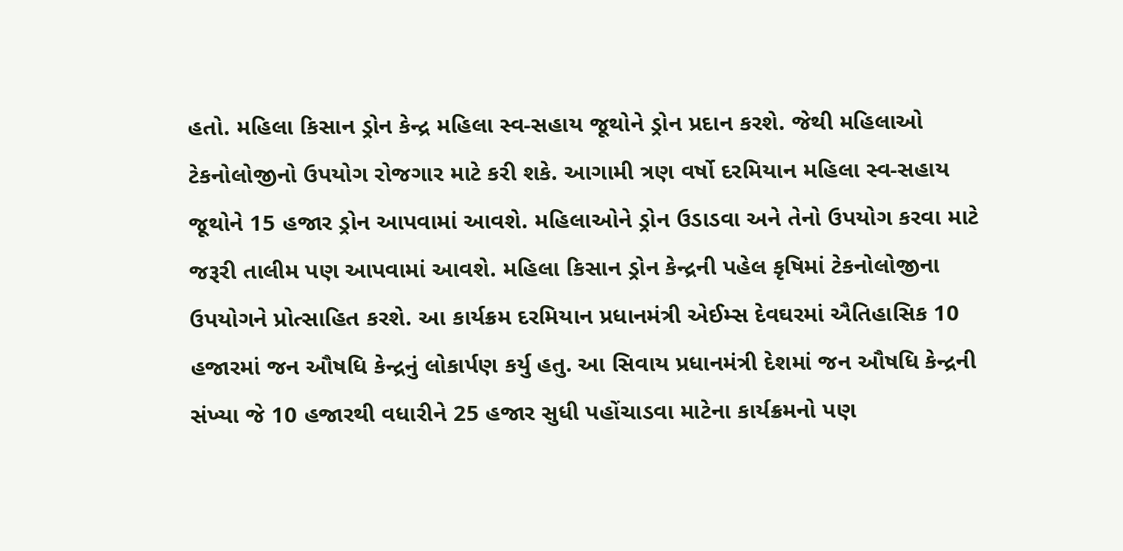હતો. મહિલા કિસાન ડ્રોન કેન્દ્ર મહિલા સ્વ-સહાય જૂથોને ડ્રોન પ્રદાન કરશે. જેથી મહિલાઓ ટેકનોલોજીનો ઉપયોગ રોજગાર માટે કરી શકે. આગામી ત્રણ વર્ષો દરમિયાન મહિલા સ્વ-સહાય જૂથોને 15 હજાર ડ્રોન આપવામાં આવશે. મહિલાઓને ડ્રોન ઉડાડવા અને તેનો ઉપયોગ કરવા માટે જરૂરી તાલીમ પણ આપવામાં આવશે. મહિલા કિસાન ડ્રોન કેન્દ્રની પહેલ કૃષિમાં ટેકનોલોજીના ઉપયોગને પ્રોત્સાહિત કરશે. આ કાર્યક્રમ દરમિયાન પ્રધાનમંત્રી એઈમ્સ દેવઘરમાં ઐતિહાસિક 10 હજારમાં જન ઔષધિ કેન્દ્રનું લોકાર્પણ કર્યુ હતુ. આ સિવાય પ્રધાનમંત્રી દેશમાં જન ઔષધિ કેન્દ્રની સંખ્યા જે 10 હજારથી વધારીને 25 હજાર સુધી પહોંચાડવા માટેના કાર્યક્રમનો પણ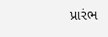પ્રારંભ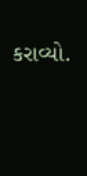કરાવ્યો.